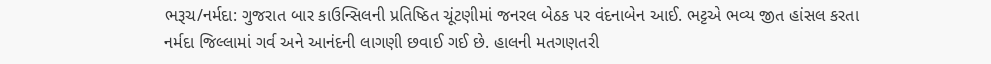ભરૂચ/નર્મદા: ગુજરાત બાર કાઉન્સિલની પ્રતિષ્ઠિત ચૂંટણીમાં જનરલ બેઠક પર વંદનાબેન આઈ. ભટ્ટએ ભવ્ય જીત હાંસલ કરતા નર્મદા જિલ્લામાં ગર્વ અને આનંદની લાગણી છવાઈ ગઈ છે. હાલની મતગણતરી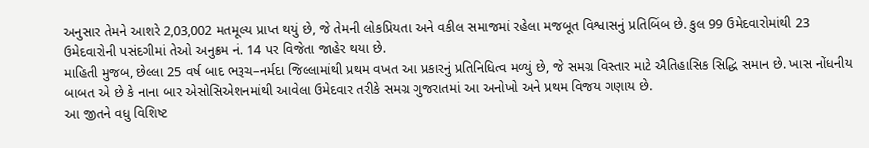અનુસાર તેમને આશરે 2,03,002 મતમૂલ્ય પ્રાપ્ત થયું છે, જે તેમની લોકપ્રિયતા અને વકીલ સમાજમાં રહેલા મજબૂત વિશ્વાસનું પ્રતિબિંબ છે. કુલ 99 ઉમેદવારોમાંથી 23 ઉમેદવારોની પસંદગીમાં તેઓ અનુક્રમ નં. 14 પર વિજેતા જાહેર થયા છે.
માહિતી મુજબ, છેલ્લા 25 વર્ષ બાદ ભરૂચ–નર્મદા જિલ્લામાંથી પ્રથમ વખત આ પ્રકારનું પ્રતિનિધિત્વ મળ્યું છે, જે સમગ્ર વિસ્તાર માટે ઐતિહાસિક સિદ્ધિ સમાન છે. ખાસ નોંધનીય બાબત એ છે કે નાના બાર એસોસિએશનમાંથી આવેલા ઉમેદવાર તરીકે સમગ્ર ગુજરાતમાં આ અનોખો અને પ્રથમ વિજય ગણાય છે.
આ જીતને વધુ વિશિષ્ટ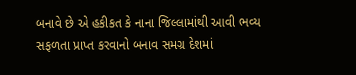બનાવે છે એ હકીકત કે નાના જિલ્લામાંથી આવી ભવ્ય સફળતા પ્રાપ્ત કરવાનો બનાવ સમગ્ર દેશમાં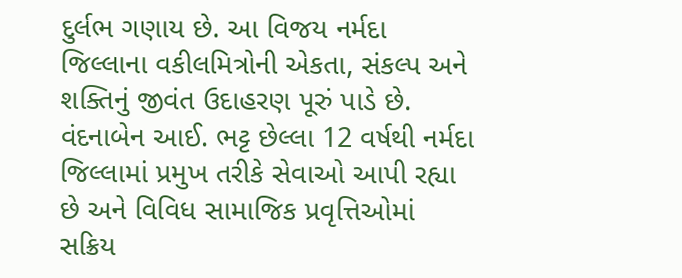દુર્લભ ગણાય છે. આ વિજય નર્મદા જિલ્લાના વકીલમિત્રોની એકતા, સંકલ્પ અને શક્તિનું જીવંત ઉદાહરણ પૂરું પાડે છે.
વંદનાબેન આઈ. ભટ્ટ છેલ્લા 12 વર્ષથી નર્મદા જિલ્લામાં પ્રમુખ તરીકે સેવાઓ આપી રહ્યા છે અને વિવિધ સામાજિક પ્રવૃત્તિઓમાં સક્રિય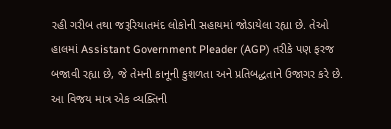રહી ગરીબ તથા જરૂરિયાતમંદ લોકોની સહાયમાં જોડાયેલા રહ્યા છે. તેઓ હાલમાં Assistant Government Pleader (AGP) તરીકે પણ ફરજ બજાવી રહ્યા છે, જે તેમની કાનૂની કુશળતા અને પ્રતિબદ્ધતાને ઉજાગર કરે છે.
આ વિજય માત્ર એક વ્યક્તિની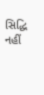સિદ્ધિ નહીં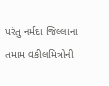પરંતુ નર્મદા જિલ્લાના તમામ વકીલમિત્રોની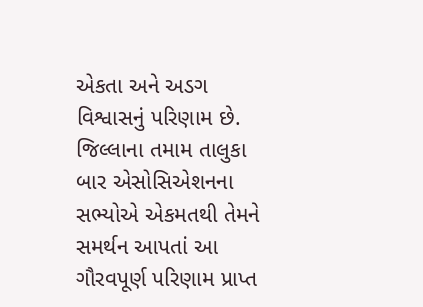એકતા અને અડગ વિશ્વાસનું પરિણામ છે. જિલ્લાના તમામ તાલુકા બાર એસોસિએશનના સભ્યોએ એકમતથી તેમને સમર્થન આપતાં આ ગૌરવપૂર્ણ પરિણામ પ્રાપ્ત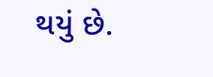થયું છે.